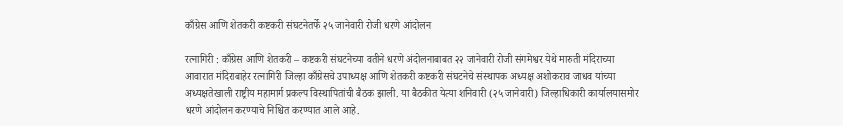काँग्रेस आणि शेतकरी कष्टकरी संघटनेतर्फे २५ जानेवारी रोजी धरणे आंदोलन

रत्नागिरी : काँग्रेस आणि शेतकरी – कष्टकरी संघटनेच्या वतीने धरणे अंदोलनाबाबत २२ जानेवारी रोजी संगमेश्वर येथे मारुती मंदिराच्या आवारात मंदिराबाहेर रत्नागिरी जिल्हा काँग्रेसचे उपाध्यक्ष आणि शेतकरी कष्टकरी संघटनेचे संस्थापक अध्यक्ष अशोकराव जाधव यांच्या अध्यक्षतेखाली राष्ट्रीय महामार्ग प्रकल्प विस्थापितांची बैठक झाली. या बैठकीत येत्या शनिवारी (२५ जानेवारी) जिल्हाधिकारी कार्यालयासमोर धरणे आंदोलन करण्याचे निश्चित करण्यात आले आहे.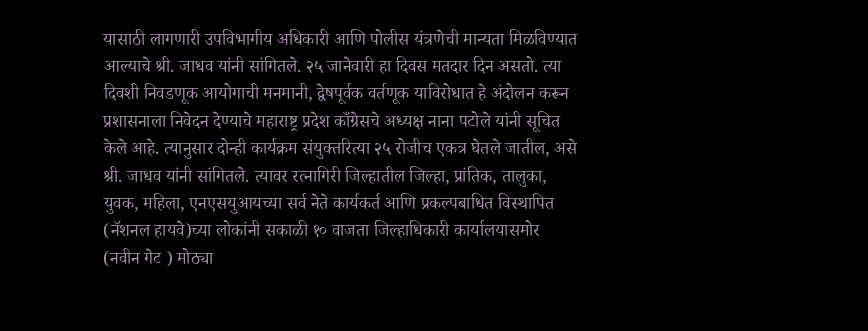यासाठी लागणारी उपविभागीय अधिकारी आणि पोलीस यंत्रणेची मान्यता मिळविण्यात आल्याचे श्री. जाधव यांनी सांगितले. २५ जानेवारी हा दिवस मतदार दिन असतो. त्या दिवशी निवडणूक आयोगाची मनमानी, द्वेषपूर्वक वर्तणूक याविरोधात हे अंदोलन करून प्रशासनाला निवेदन देण्याचे महाराष्ट्र प्रदेश काँग्रेसचे अध्यक्ष नाना पटोले यांनी सूचित केले आहे. त्यानुसार दोन्ही कार्यक्रम संयुक्तरित्या २५ रोजीच एकत्र घेतले जातील, असे श्री. जाधव यांनी सांगितले. त्यावर रत्नागिरी जिल्हातील जिल्हा, प्रांतिक, तालुका, युवक, महिला, एनएसयुआयच्या सर्व नेते कार्यकर्त आणि प्रकल्पबाधित विस्थापित (नॅशनल हायवे)च्या लोकांनी सकाळी १० वाजता जिल्हाधिकारी कार्यालयासमोर (नवीन गेट ) मोठ्या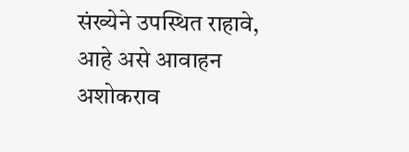संख्येने उपस्थित राहावे, आहे असे आवाहन अशोकराव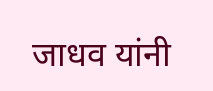जाधव यांनी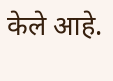केले आहे.